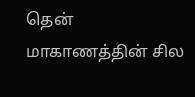தென் மாகாணத்தின் சில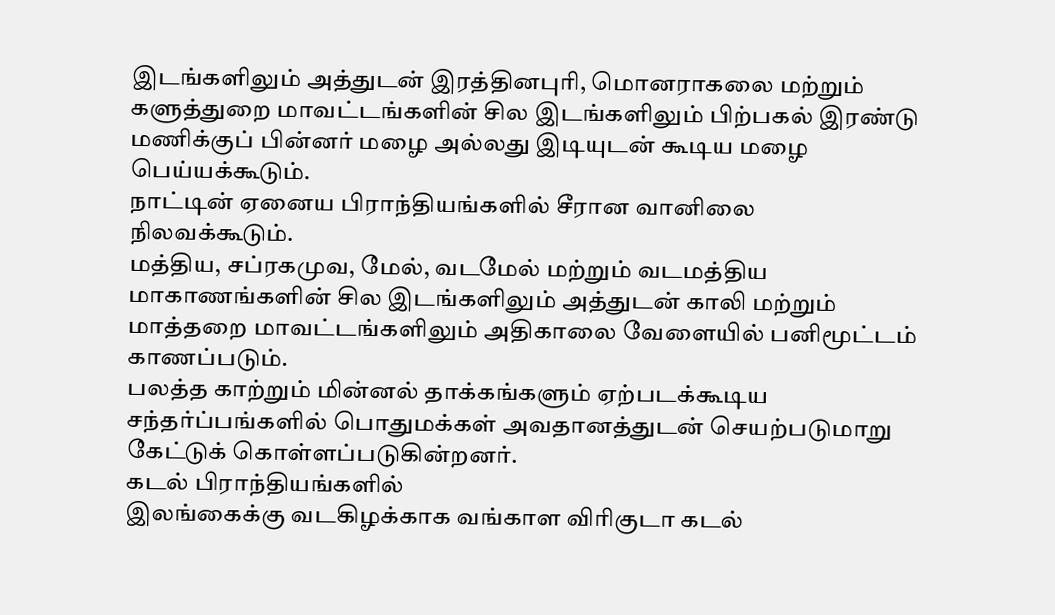இடங்களிலும் அத்துடன் இரத்தினபுரி, மொனராகலை மற்றும் களுத்துறை மாவட்டங்களின் சில இடங்களிலும் பிற்பகல் இரண்டு மணிக்குப் பின்னர் மழை அல்லது இடியுடன் கூடிய மழை பெய்யக்கூடும்.
நாட்டின் ஏனைய பிராந்தியங்களில் சீரான வானிலை நிலவக்கூடும்.
மத்திய, சப்ரகமுவ, மேல், வடமேல் மற்றும் வடமத்திய மாகாணங்களின் சில இடங்களிலும் அத்துடன் காலி மற்றும் மாத்தறை மாவட்டங்களிலும் அதிகாலை வேளையில் பனிமூட்டம் காணப்படும்.
பலத்த காற்றும் மின்னல் தாக்கங்களும் ஏற்படக்கூடிய சந்தர்ப்பங்களில் பொதுமக்கள் அவதானத்துடன் செயற்படுமாறு கேட்டுக் கொள்ளப்படுகின்றனர்.
கடல் பிராந்தியங்களில்
இலங்கைக்கு வடகிழக்காக வங்காள விரிகுடா கடல்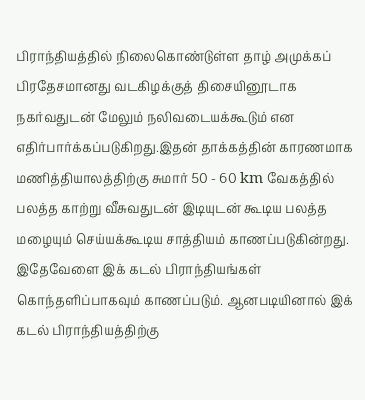பிராந்தியத்தில் நிலைகொண்டுள்ள தாழ் அமுக்கப் பிரதேசமானது வடகிழக்குத் திசையினூடாக நகர்வதுடன் மேலும் நலிவடையக்கூடும் என எதிர்பார்க்கப்படுகிறது.இதன் தாக்கத்தின் காரணமாக மணித்தியாலத்திற்கு சுமார் 50 - 60 km வேகத்தில் பலத்த காற்று வீசுவதுடன் இடியுடன் கூடிய பலத்த மழையும் செய்யக்கூடிய சாத்தியம் காணப்படுகின்றது. இதேவேளை இக் கடல் பிராந்தியங்கள் கொந்தளிப்பாகவும் காணப்படும். ஆனபடியினால் இக் கடல் பிராந்தியத்திற்கு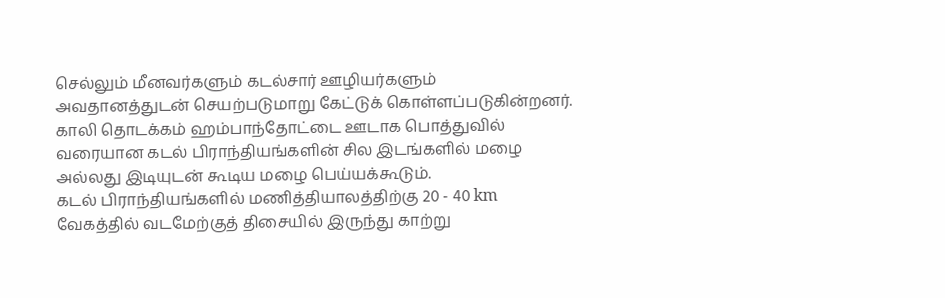செல்லும் மீனவர்களும் கடல்சார் ஊழியர்களும் அவதானத்துடன் செயற்படுமாறு கேட்டுக் கொள்ளப்படுகின்றனர்.
காலி தொடக்கம் ஹம்பாந்தோட்டை ஊடாக பொத்துவில் வரையான கடல் பிராந்தியங்களின் சில இடங்களில் மழை அல்லது இடியுடன் கூடிய மழை பெய்யக்கூடும்.
கடல் பிராந்தியங்களில் மணித்தியாலத்திற்கு 20 - 40 km வேகத்தில் வடமேற்குத் திசையில் இருந்து காற்று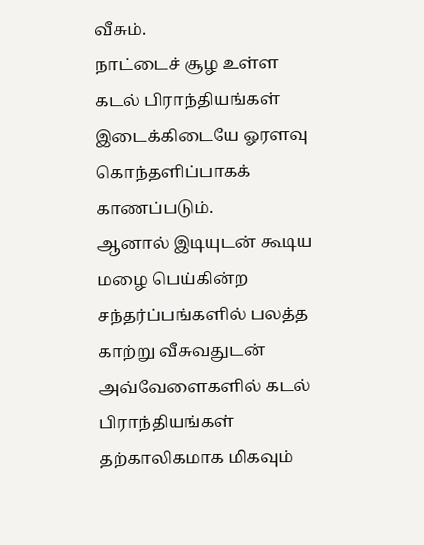வீசும்.
நாட்டைச் சூழ உள்ள கடல் பிராந்தியங்கள் இடைக்கிடையே ஓரளவு கொந்தளிப்பாகக் காணப்படும்.
ஆனால் இடியுடன் கூடிய மழை பெய்கின்ற சந்தர்ப்பங்களில் பலத்த காற்று வீசுவதுடன் அவ்வேளைகளில் கடல் பிராந்தியங்கள் தற்காலிகமாக மிகவும்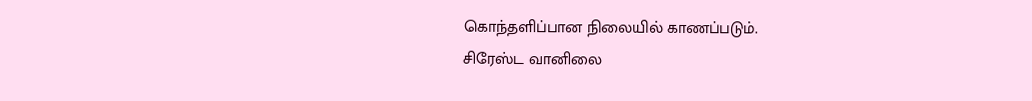கொந்தளிப்பான நிலையில் காணப்படும்.
சிரேஸ்ட வானிலை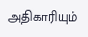அதிகாரியும்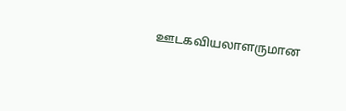ஊடகவியலாளருமான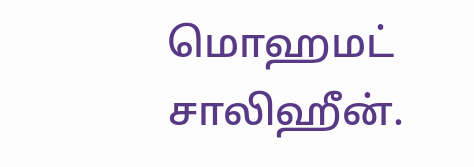மொஹமட் சாலிஹீன்.